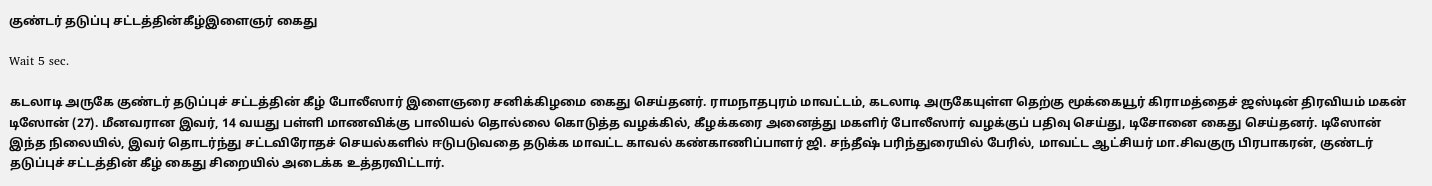குண்டர் தடுப்பு சட்டத்தின்கீழ்இளைஞர் கைது

Wait 5 sec.

கடலாடி அருகே குண்டர் தடுப்புச் சட்டத்தின் கீழ் போலீஸார் இளைஞரை சனிக்கிழமை கைது செய்தனர். ராமநாதபுரம் மாவட்டம், கடலாடி அருகேயுள்ள தெற்கு மூக்கையூர் கிராமத்தைச் ஜஸ்டின் திரவியம் மகன் டிஸோன் (27). மீனவரான இவர், 14 வயது பள்ளி மாணவிக்கு பாலியல் தொல்லை கொடுத்த வழக்கில், கீழக்கரை அனைத்து மகளிர் போலீஸார் வழக்குப் பதிவு செய்து, டிசோனை கைது செய்தனர். டிஸோன் இந்த நிலையில், இவர் தொடர்ந்து சட்டவிரோதச் செயல்களில் ஈடுபடுவதை தடுக்க மாவட்ட காவல் கண்காணிப்பாளர் ஜி. சந்தீஷ் பரிந்துரையில் பேரில், மாவட்ட ஆட்சியர் மா.சிவகுரு பிரபாகரன், குண்டர் தடுப்புச் சட்டத்தின் கீழ் கைது சிறையில் அடைக்க உத்தரவிட்டார்.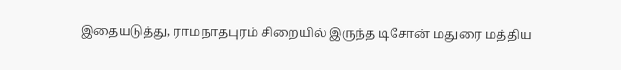இதையடுத்து, ராமநாதபுரம் சிறையில் இருந்த டிசோன் மதுரை மத்திய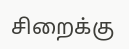சிறைக்கு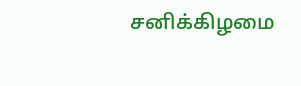சனிக்கிழமை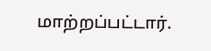மாற்றப்பட்டார்.